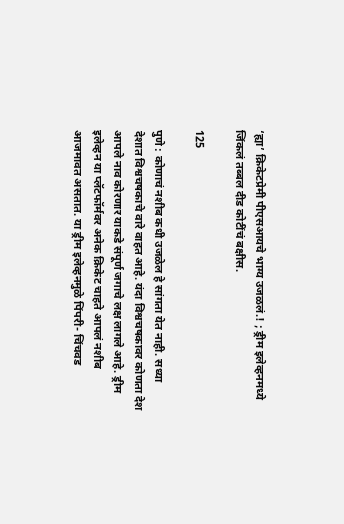‘ह्या’ क्रिकेटप्रेमी पीएसआयचे भाग्य उजळलं.! ; ड्रीम इलेव्हनमध्ये जिंकलं तब्बल दीड कोटींचं बक्षीस.

125

पुणे : कोणाचं नशीब कधी उजळेल हे सांगता येत नाही. सध्या  देशात विश्वचषकाचे वारे वाहत आहे. यंदा विश्वचषकावर कोणता देश आपले नाव कोरणार याकडे संपूर्ण जगाचे लक्ष लागले आहे. ड्रीम इलेव्हन या प्लॅटफॉर्मवर अनेक क्रिकेट चाहते आपलं नशीब आजमावत असतात. या ड्रीम इलेव्हनमुळे पिंपरी- चिंचवड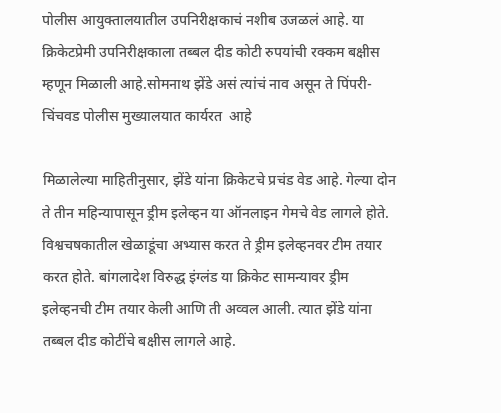पोलीस आयुक्तालयातील उपनिरीक्षकाचं नशीब उजळलं आहे. या क्रिकेटप्रेमी उपनिरीक्षकाला तब्बल दीड कोटी रुपयांची रक्कम बक्षीस म्हणून मिळाली आहे.सोमनाथ झेंडे असं त्यांचं नाव असून ते पिंपरी- चिंचवड पोलीस मुख्यालयात कार्यरत  आहे

मिळालेल्या माहितीनुसार, झेंडे यांना क्रिकेटचे प्रचंड वेड आहे. गेल्या दोन ते तीन महिन्यापासून ड्रीम इलेव्हन या ऑनलाइन गेमचे वेड लागले होते. विश्वचषकातील खेळाडूंचा अभ्यास करत ते ड्रीम इलेव्हनवर टीम तयार करत होते. बांगलादेश विरुद्ध इंग्लंड या क्रिकेट सामन्यावर ड्रीम इलेव्हनची टीम तयार केली आणि ती अव्वल आली. त्यात झेंडे यांना तब्बल दीड कोटींचे बक्षीस लागले आहे.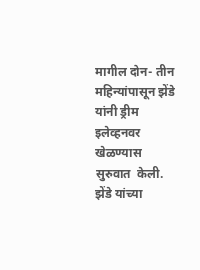मागील दोन- तीन महिन्यांपासून झेंडे यांनी ड्रीम इलेव्हनवर खेळण्यास सुरुवात  केली. झेंडे यांच्या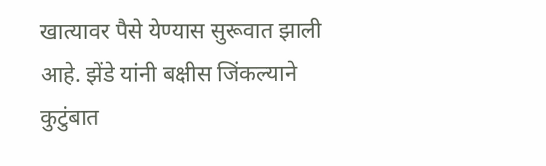खात्यावर पैसे येण्यास सुरूवात झाली आहे. झेंडे यांनी बक्षीस जिंकल्याने कुटुंबात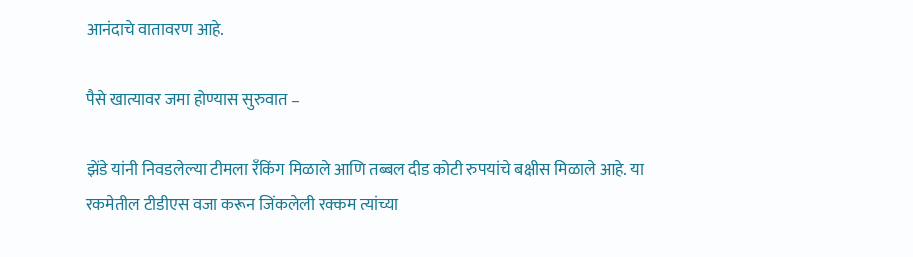आनंदाचे वातावरण आहे.

पैसे खात्यावर जमा होण्यास सुरुवात –

झेंडे यांनी निवडलेल्या टीमला रँकिंग मिळाले आणि तब्बल दीड कोटी रुपयांचे बक्षीस मिळाले आहे. या रकमेतील टीडीएस वजा करून जिंकलेली रक्कम त्यांच्या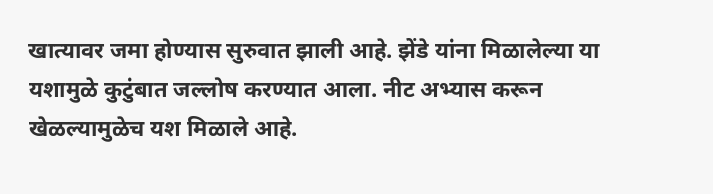खात्यावर जमा होण्यास सुरुवात झाली आहे. झेंडे यांना मिळालेल्या या यशामुळे कुटुंबात जल्लोष करण्यात आला. नीट अभ्यास करून खेळल्यामुळेच यश मिळाले आहे.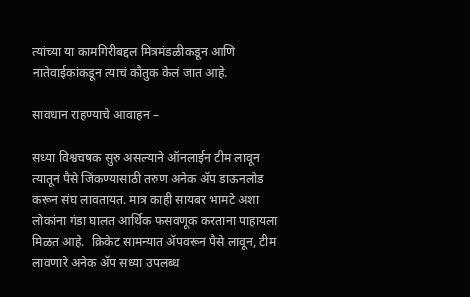त्यांच्या या कामगिरीबद्दल मित्रमंडळीकडून आणि नातेवाईकांकडून त्याचं कौतुक केलं जात आहे.

सावधान राहण्याचे आवाहन –

सध्या विश्वचषक सुरु असल्याने ऑनलाईन टीम लावून त्यातून पैसे जिंकण्यासाठी तरुण अनेक ॲप डाऊनलोड करून संघ लावतायत. मात्र काही सायबर भामटे अशा लोकांना गंडा घालत आर्थिक फसवणूक करताना पाहायला मिळत आहे.  क्रिकेट सामन्यात ॲपवरून पैसे लावून, टीम लावणारे अनेक ॲप सध्या उपलब्ध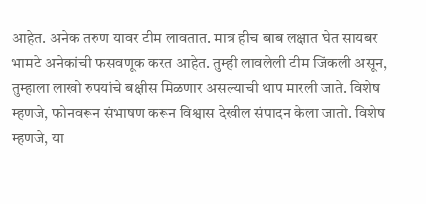आहेत. अनेक तरुण यावर टीम लावतात. मात्र हीच बाब लक्षात घेत सायबर भामटे अनेकांची फसवणूक करत आहेत. तुम्ही लावलेली टीम जिंकली असून, तुम्हाला लाखो रुपयांचे बक्षीस मिळणार असल्याची थाप मारली जाते. विशेष म्हणजे, फोनवरून संभाषण करून विश्वास देखील संपादन केला जातो. विशेष म्हणजे, या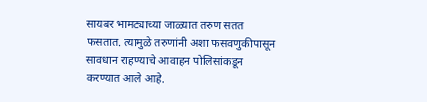सायबर भामट्याच्या जाळ्यात तरुण सतत फसतात. त्यामुळे तरुणांनी अशा फसवणुकीपासून सावधान राहण्याचे आवाहन पोलिसांकडून करण्यात आले आहे.